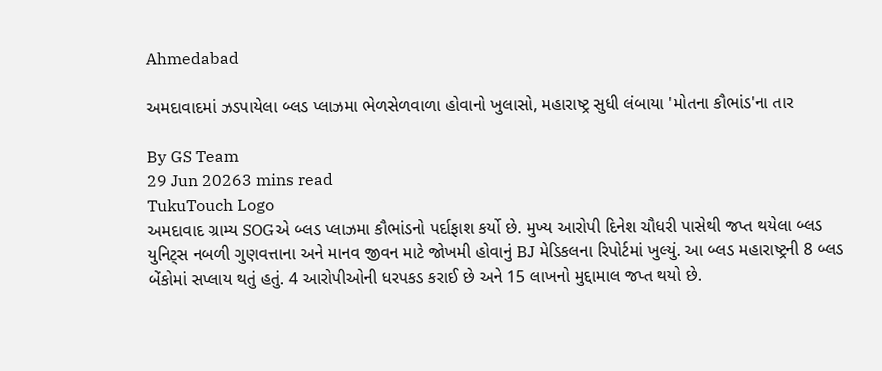Ahmedabad

અમદાવાદમાં ઝડપાયેલા બ્લડ પ્લાઝમા ભેળસેળવાળા હોવાનો ખુલાસો, મહારાષ્ટ્ર સુધી લંબાયા 'મોતના કૌભાંડ'ના તાર

By GS Team
29 Jun 20263 mins read
TukuTouch Logo
અમદાવાદ ગ્રામ્ય SOGએ બ્લડ પ્લાઝમા કૌભાંડનો પર્દાફાશ કર્યો છે. મુખ્ય આરોપી દિનેશ ચૌધરી પાસેથી જપ્ત થયેલા બ્લડ યુનિટ્સ નબળી ગુણવત્તાના અને માનવ જીવન માટે જોખમી હોવાનું BJ મેડિકલના રિપોર્ટમાં ખુલ્યું. આ બ્લડ મહારાષ્ટ્રની 8 બ્લડ બેંકોમાં સપ્લાય થતું હતું. 4 આરોપીઓની ધરપકડ કરાઈ છે અને 15 લાખનો મુદ્દામાલ જપ્ત થયો છે.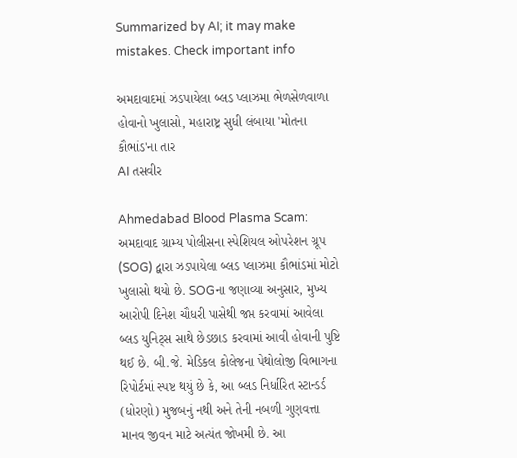Summarized by AI; it may make mistakes. Check important info

અમદાવાદમાં ઝડપાયેલા બ્લડ પ્લાઝમા ભેળસેળવાળા હોવાનો ખુલાસો, મહારાષ્ટ્ર સુધી લંબાયા 'મોતના કૌભાંડ'ના તાર
AI તસવીર

Ahmedabad Blood Plasma Scam: અમદાવાદ ગ્રામ્ય પોલીસના સ્પેશિયલ ઓપરેશન ગ્રૂપ (SOG) દ્વારા ઝડપાયેલા બ્લડ પ્લાઝમા કૌભાંડમાં મોટો ખુલાસો થયો છે. SOGના જણાવ્યા અનુસાર, મુખ્ય આરોપી દિનેશ ચૌધરી પાસેથી જપ્ત કરવામાં આવેલા બ્લડ યુનિટ્સ સાથે છેડછાડ કરવામાં આવી હોવાની પુષ્ટિ થઈ છે. બી.જે. મેડિકલ કોલેજના પેથોલોજી વિભાગના રિપોર્ટમાં સ્પષ્ટ થયું છે કે, આ બ્લડ નિર્ધારિત સ્ટાન્ડર્ડ (ધોરણો) મુજબનું નથી અને તેની નબળી ગુણવત્તા માનવ જીવન માટે અત્યંત જોખમી છે. આ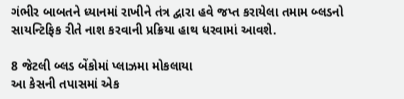ગંભીર બાબતને ધ્યાનમાં રાખીને તંત્ર દ્વારા હવે જપ્ત કરાયેલા તમામ બ્લડનો સાયન્ટિફિક રીતે નાશ કરવાની પ્રક્રિયા હાથ ધરવામાં આવશે.

8 જેટલી બ્લડ બેંકોમાં પ્લાઝમા મોકલાયા
આ કેસની તપાસમાં એક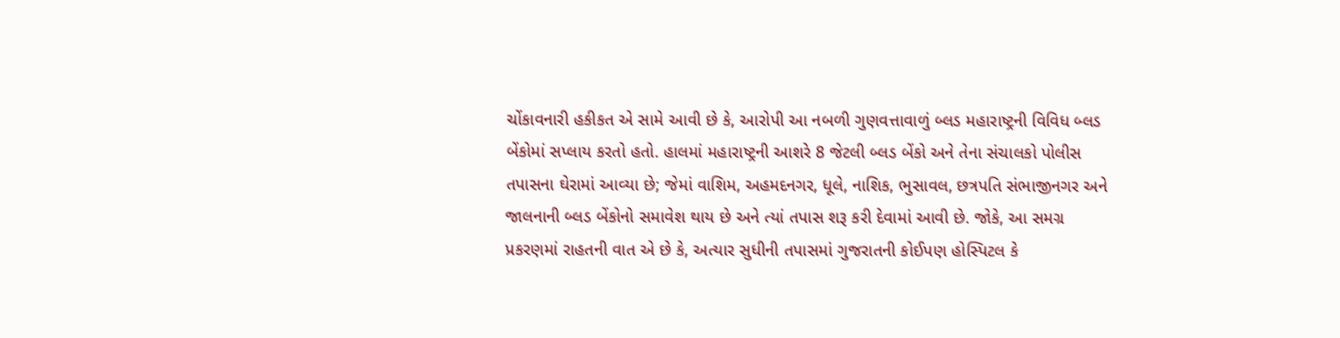ચોંકાવનારી હકીકત એ સામે આવી છે કે, આરોપી આ નબળી ગુણવત્તાવાળું બ્લડ મહારાષ્ટ્રની વિવિધ બ્લડ બેંકોમાં સપ્લાય કરતો હતો. હાલમાં મહારાષ્ટ્રની આશરે 8 જેટલી બ્લડ બેંકો અને તેના સંચાલકો પોલીસ તપાસના ઘેરામાં આવ્યા છે; જેમાં વાશિમ, અહમદનગર, ધૂલે, નાશિક, ભુસાવલ, છત્રપતિ સંભાજીનગર અને જાલનાની બ્લડ બેંકોનો સમાવેશ થાય છે અને ત્યાં તપાસ શરૂ કરી દેવામાં આવી છે. જોકે, આ સમગ્ર પ્રકરણમાં રાહતની વાત એ છે કે, અત્યાર સુધીની તપાસમાં ગુજરાતની કોઈપણ હોસ્પિટલ કે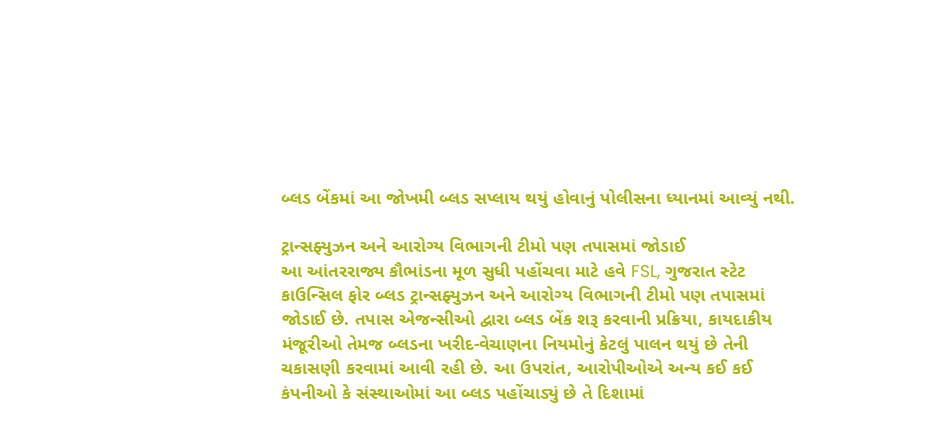બ્લડ બેંકમાં આ જોખમી બ્લડ સપ્લાય થયું હોવાનું પોલીસના ધ્યાનમાં આવ્યું નથી.

ટ્રાન્સફ્યુઝન અને આરોગ્ય વિભાગની ટીમો પણ તપાસમાં જોડાઈ
આ આંતરરાજ્ય કૌભાંડના મૂળ સુધી પહોંચવા માટે હવે FSL, ગુજરાત સ્ટેટ કાઉન્સિલ ફોર બ્લડ ટ્રાન્સફ્યુઝન અને આરોગ્ય વિભાગની ટીમો પણ તપાસમાં જોડાઈ છે. તપાસ એજન્સીઓ દ્વારા બ્લડ બેંક શરૂ કરવાની પ્રક્રિયા, કાયદાકીય મંજૂરીઓ તેમજ બ્લડના ખરીદ-વેચાણના નિયમોનું કેટલું પાલન થયું છે તેની ચકાસણી કરવામાં આવી રહી છે. આ ઉપરાંત, આરોપીઓએ અન્ય કઈ કઈ કંપનીઓ કે સંસ્થાઓમાં આ બ્લડ પહોંચાડ્યું છે તે દિશામાં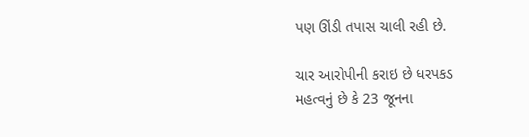પણ ઊંડી તપાસ ચાલી રહી છે.

ચાર આરોપીની કરાઇ છે ધરપકડ
મહત્વનું છે કે 23 જૂનના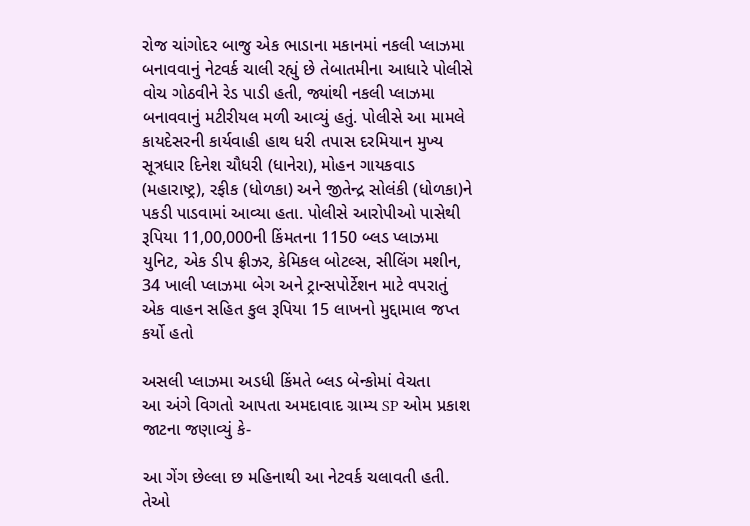રોજ ચાંગોદર બાજુ એક ભાડાના મકાનમાં નકલી પ્લાઝમા બનાવવાનું નેટવર્ક ચાલી રહ્યું છે તેબાતમીના આધારે પોલીસે વોચ ગોઠવીને રેડ પાડી હતી, જ્યાંથી નકલી પ્લાઝમા બનાવવાનું મટીરીયલ મળી આવ્યું હતું. પોલીસે આ મામલે કાયદેસરની કાર્યવાહી હાથ ધરી તપાસ દરમિયાન મુખ્ય સૂત્રધાર દિનેશ ચૌધરી (ધાનેરા), મોહન ગાયકવાડ (મહારાષ્ટ્ર), રફીક (ધોળકા) અને જીતેન્દ્ર સોલંકી (ધોળકા)ને પકડી પાડવામાં આવ્યા હતા. પોલીસે આરોપીઓ પાસેથી રૂપિયા 11,00,000ની કિંમતના 1150 બ્લડ પ્લાઝમા યુનિટ, એક ડીપ ફ્રીઝર, કેમિકલ બોટલ્સ, સીલિંગ મશીન, 34 ખાલી પ્લાઝમા બેગ અને ટ્રાન્સપોર્ટેશન માટે વપરાતું એક વાહન સહિત કુલ રૂપિયા 15 લાખનો મુદ્દામાલ જપ્ત કર્યો હતો

અસલી પ્લાઝમા અડધી કિંમતે બ્લડ બેન્કોમાં વેચતા
આ અંગે વિગતો આપતા અમદાવાદ ગ્રામ્ય SP ઓમ પ્રકાશ જાટના જણાવ્યું કે-

આ ગેંગ છેલ્લા છ મહિનાથી આ નેટવર્ક ચલાવતી હતી. તેઓ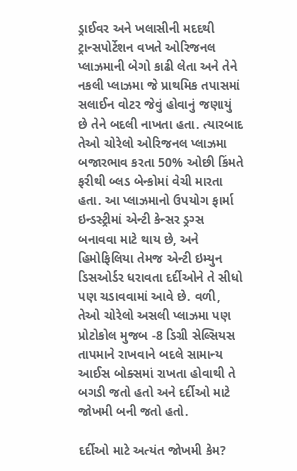ડ્રાઈવર અને ખલાસીની મદદથી ટ્રાન્સપોર્ટેશન વખતે ઓરિજનલ પ્લાઝમાની બેગો કાઢી લેતા અને તેને નકલી પ્લાઝમા જે પ્રાથમિક તપાસમાં સલાઈન વોટર જેવું હોવાનું જણાયું છે તેને બદલી નાખતા હતા. ત્યારબાદ તેઓ ચોરેલો ઓરિજનલ પ્લાઝમા બજારભાવ કરતા 50% ઓછી કિંમતે ફરીથી બ્લડ બેન્કોમાં વેચી મારતા હતા. આ પ્લાઝમાનો ઉપયોગ ફાર્મા ઇન્ડસ્ટ્રીમાં એન્ટી કેન્સર ડ્રગ્સ બનાવવા માટે થાય છે, અને હિમોફિલિયા તેમજ એન્ટી ઇમ્યુન ડિસઓર્ડર ધરાવતા દર્દીઓને તે સીધો પણ ચડાવવામાં આવે છે. વળી, તેઓ ચોરેલો અસલી પ્લાઝમા પણ પ્રોટોકોલ મુજબ -8 ડિગ્રી સેલ્સિયસ તાપમાને રાખવાને બદલે સામાન્ય આઈસ બોક્સમાં રાખતા હોવાથી તે બગડી જતો હતો અને દર્દીઓ માટે જોખમી બની જતો હતો.

દર્દીઓ માટે અત્યંત જોખમી કેમ?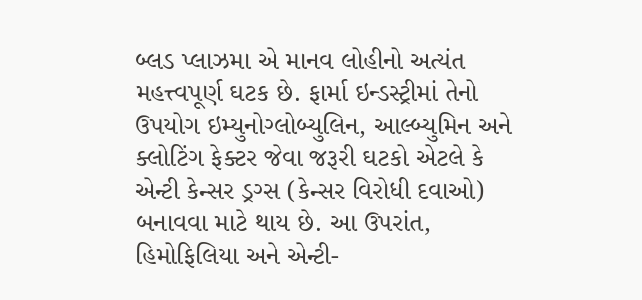બ્લડ પ્લાઝમા એ માનવ લોહીનો અત્યંત મહત્ત્વપૂર્ણ ઘટક છે. ફાર્મા ઇન્ડસ્ટ્રીમાં તેનો ઉપયોગ ઇમ્યુનોગ્લોબ્યુલિન, આલ્બ્યુમિન અને ક્લોટિંગ ફેક્ટર જેવા જરૂરી ઘટકો એટલે કે એન્ટી કેન્સર ડ્રગ્સ (કેન્સર વિરોધી દવાઓ) બનાવવા માટે થાય છે. આ ઉપરાંત, હિમોફિલિયા અને એન્ટી-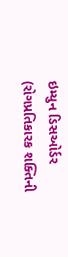ઇમ્યુન ડિસઓર્ડર (રોગપ્રતિકારક શક્તિની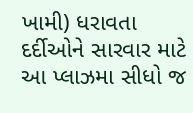ખામી) ધરાવતા દર્દીઓને સારવાર માટે આ પ્લાઝમા સીધો જ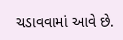ચડાવવામાં આવે છે.